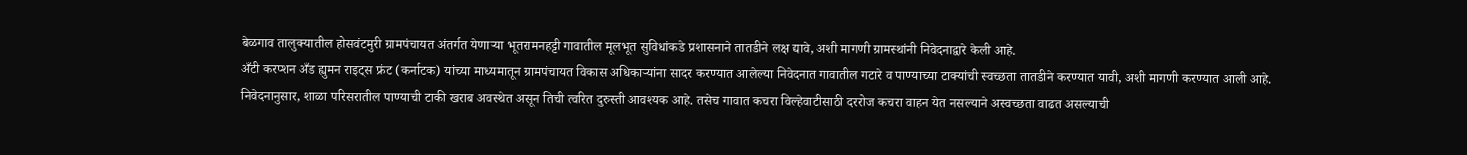बेळगाव तालुक्यातील होसवंटमुरी ग्रामपंचायत अंतर्गत येणाऱ्या भूतरामनहट्टी गावातील मूलभूत सुविधांकडे प्रशासनाने तातडीने लक्ष द्यावे, अशी मागणी ग्रामस्थांनी निवेदनाद्वारे केली आहे.
अँटी करप्शन अँड ह्युमन राइट्स फ्रंट (कर्नाटक) यांच्या माध्यमातून ग्रामपंचायत विकास अधिकाऱ्यांना सादर करण्यात आलेल्या निवेदनात गावातील गटारे व पाण्याच्या टाक्यांची स्वच्छता तातडीने करण्यात यावी, अशी मागणी करण्यात आली आहे.
निवेदनानुसार, शाळा परिसरातील पाण्याची टाकी खराब अवस्थेत असून तिची त्वरित दुरुस्ती आवश्यक आहे. तसेच गावात कचरा विल्हेवाटीसाठी दररोज कचरा वाहन येत नसल्याने अस्वच्छता वाढत असल्याची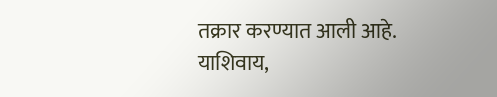तक्रार करण्यात आली आहे.
याशिवाय,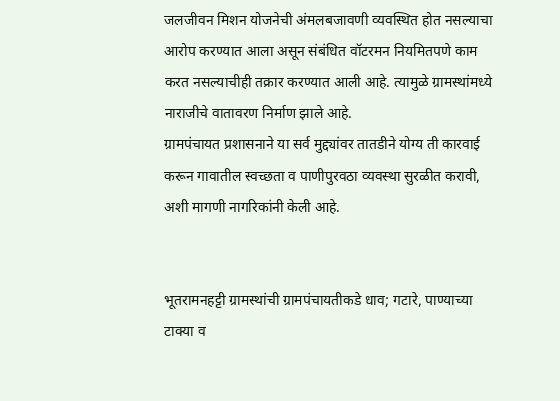जलजीवन मिशन योजनेची अंमलबजावणी व्यवस्थित होत नसल्याचा आरोप करण्यात आला असून संबंधित वॉटरमन नियमितपणे काम करत नसल्याचीही तक्रार करण्यात आली आहे. त्यामुळे ग्रामस्थांमध्ये नाराजीचे वातावरण निर्माण झाले आहे.
ग्रामपंचायत प्रशासनाने या सर्व मुद्द्यांवर तातडीने योग्य ती कारवाई करून गावातील स्वच्छता व पाणीपुरवठा व्यवस्था सुरळीत करावी, अशी मागणी नागरिकांनी केली आहे.


भूतरामनहट्टी ग्रामस्थांची ग्रामपंचायतीकडे धाव; गटारे, पाण्याच्या टाक्या व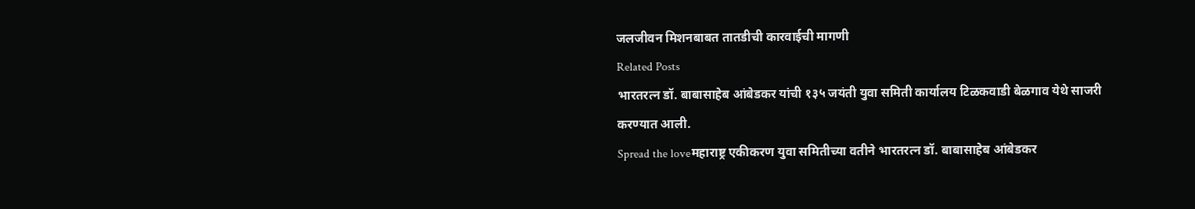जलजीवन मिशनबाबत तातडीची कारवाईची मागणी
Related Posts
भारतरत्न डॉ. बाबासाहेब आंबेडकर यांची १३५ जयंती युवा समिती कार्यालय टिळकवाडी बेळगाव येथे साजरी करण्यात आली.
Spread the loveमहाराष्ट्र एकीकरण युवा समितीच्या वतीने भारतरत्न डॉ. बाबासाहेब आंबेडकर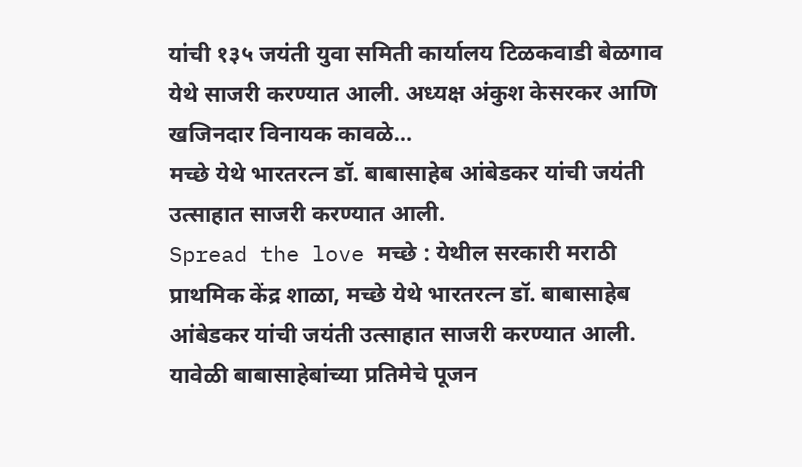यांची १३५ जयंती युवा समिती कार्यालय टिळकवाडी बेळगाव येथे साजरी करण्यात आली. अध्यक्ष अंकुश केसरकर आणि खजिनदार विनायक कावळे…
मच्छे येथे भारतरत्न डॉ. बाबासाहेब आंबेडकर यांची जयंती उत्साहात साजरी करण्यात आली.
Spread the love मच्छे : येथील सरकारी मराठी प्राथमिक केंद्र शाळा, मच्छे येथे भारतरत्न डॉ. बाबासाहेब आंबेडकर यांची जयंती उत्साहात साजरी करण्यात आली. यावेळी बाबासाहेबांच्या प्रतिमेचे पूजन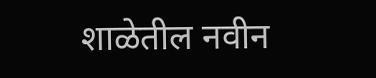शाळेतील नवीन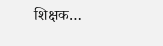शिक्षक…